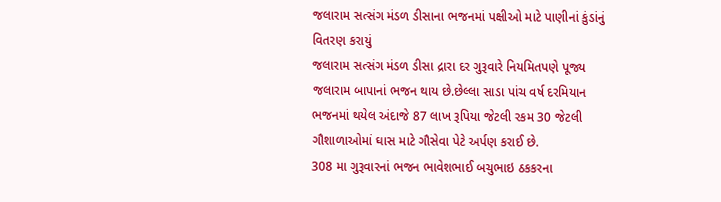જલારામ સત્સંગ મંડળ ડીસાના ભજનમાં પક્ષીઓ માટે પાણીનાં કુંડાંનું વિતરણ કરાયું
જલારામ સત્સંગ મંડળ ડીસા દ્રારા દર ગુરૂવારે નિયમિતપણે પૂજ્ય જલારામ બાપાનાં ભજન થાય છે.છેલ્લા સાડા પાંચ વર્ષ દરમિયાન ભજનમાં થયેલ અંદાજે 87 લાખ રૂપિયા જેટલી રકમ 30 જેટલી ગૌશાળાઓમાં ઘાસ માટે ગૌસેવા પેટે અર્પણ કરાઈ છે.
308 મા ગુરૂવારનાં ભજન ભાવેશભાઈ બચુભાઇ ઠકકરના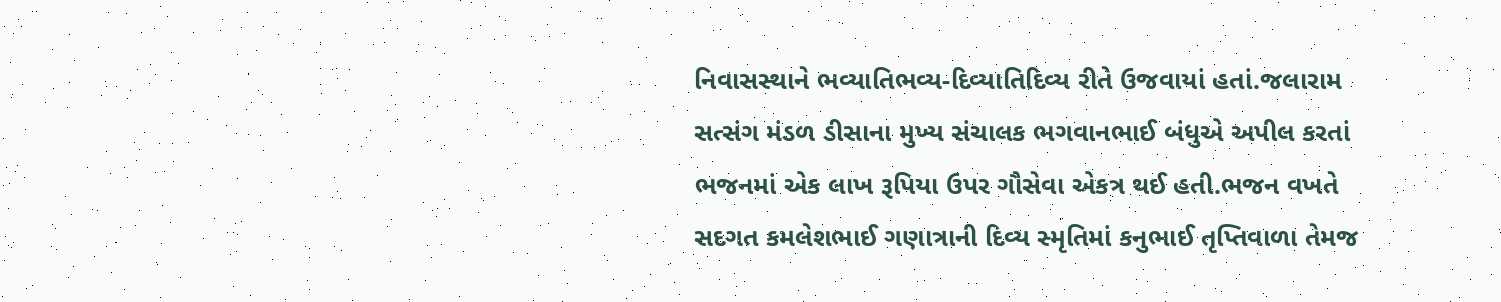નિવાસસ્થાને ભવ્યાતિભવ્ય-દિવ્યાતિદિવ્ય રીતે ઉજવાયાં હતાં.જલારામ સત્સંગ મંડળ ડીસાના મુખ્ય સંચાલક ભગવાનભાઈ બંધુએ અપીલ કરતાં ભજનમાં એક લાખ રૂપિયા ઉપર ગૌસેવા એકત્ર થઈ હતી.ભજન વખતે સદગત કમલેશભાઈ ગણાત્રાની દિવ્ય સ્મૃતિમાં કનુભાઈ તૃપ્તિવાળા તેમજ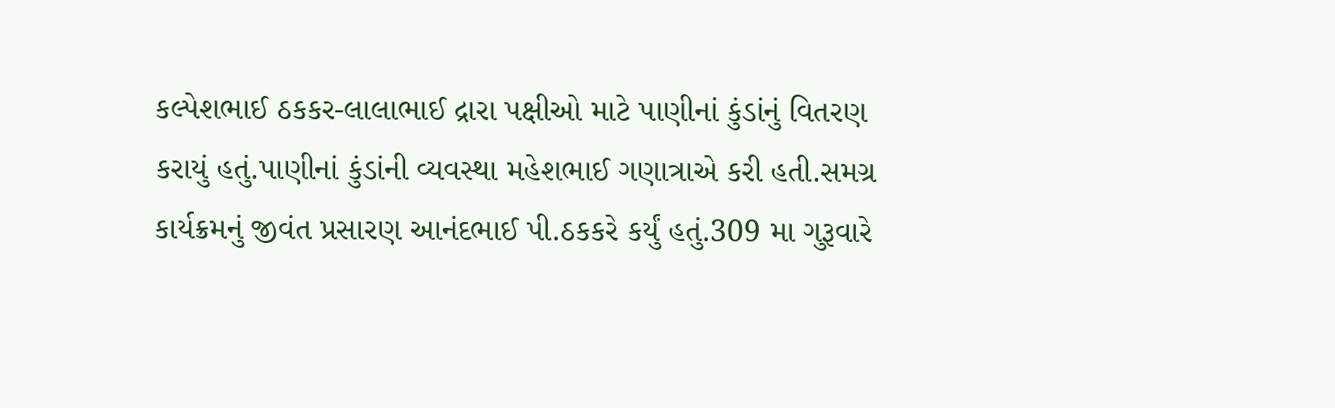કલ્પેશભાઈ ઠકકર-લાલાભાઈ દ્રારા પક્ષીઓ માટે પાણીનાં કુંડાંનું વિતરણ કરાયું હતું.પાણીનાં કુંડાંની વ્યવસ્થા મહેશભાઈ ગણાત્રાએ કરી હતી.સમગ્ર કાર્યક્રમનું જીવંત પ્રસારણ આનંદભાઈ પી.ઠકકરે કર્યું હતું.309 મા ગુરૂવારે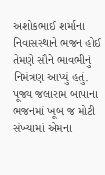અશોકભાઈ શર્માના નિવાસસ્થાને ભજન હોઈ તેમણે સૌને ભાવભીનું નિમંત્રણ આપ્યું હતું.
પૂજ્ય જલારામ બાપાના ભજનમાં ખૂબ જ મોટી સંખ્યામાં એમના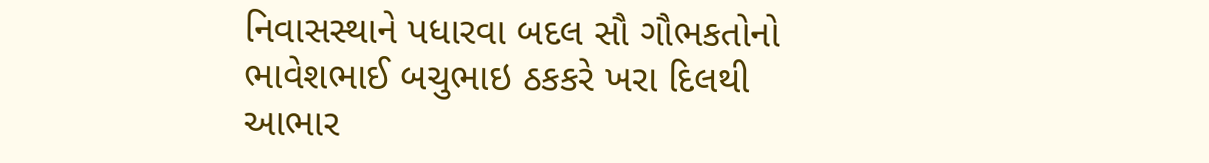નિવાસસ્થાને પધારવા બદલ સૌ ગૌભકતોનો ભાવેશભાઈ બચુભાઇ ઠકકરે ખરા દિલથી આભાર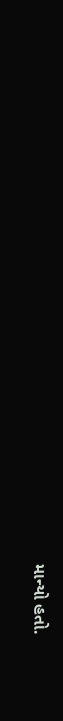માન્યો હતો.